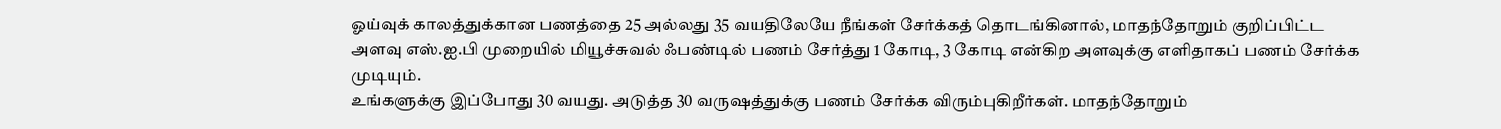ஓய்வுக் காலத்துக்கான பணத்தை 25 அல்லது 35 வயதிலேயே நீங்கள் சேர்க்கத் தொடங்கினால், மாதந்தோறும் குறிப்பிட்ட அளவு எஸ்.ஐ.பி முறையில் மியூச்சுவல் ஃபண்டில் பணம் சேர்த்து 1 கோடி, 3 கோடி என்கிற அளவுக்கு எளிதாகப் பணம் சேர்க்க முடியும்.
உங்களுக்கு இப்போது 30 வயது. அடுத்த 30 வருஷத்துக்கு பணம் சேர்க்க விரும்புகிறீர்கள். மாதந்தோறும்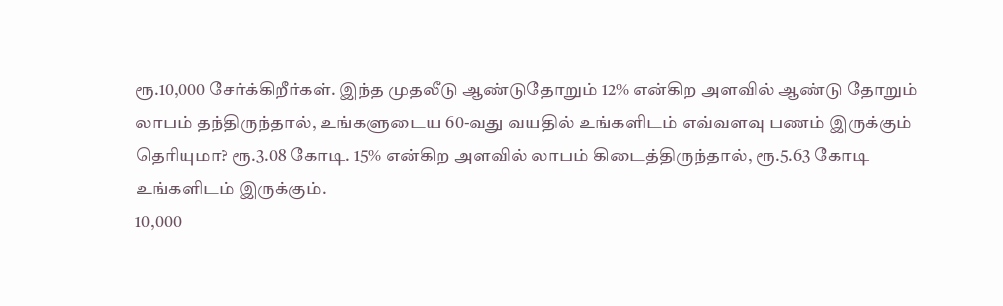ரூ.10,000 சேர்க்கிறீர்கள். இந்த முதலீடு ஆண்டுதோறும் 12% என்கிற அளவில் ஆண்டு தோறும் லாபம் தந்திருந்தால், உங்களுடைய 60-வது வயதில் உங்களிடம் எவ்வளவு பணம் இருக்கும் தெரியுமா? ரூ.3.08 கோடி. 15% என்கிற அளவில் லாபம் கிடைத்திருந்தால், ரூ.5.63 கோடி உங்களிடம் இருக்கும்.
10,000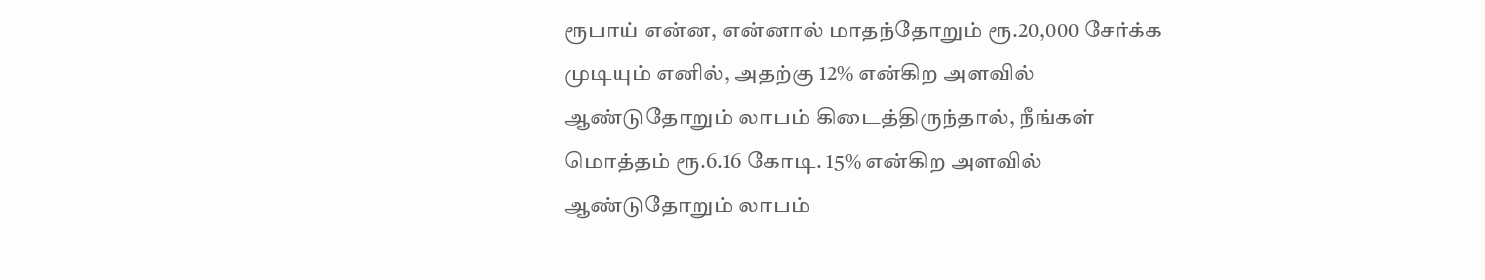ரூபாய் என்ன, என்னால் மாதந்தோறும் ரூ.20,000 சேர்க்க முடியும் எனில், அதற்கு 12% என்கிற அளவில் ஆண்டுதோறும் லாபம் கிடைத்திருந்தால், நீங்கள் மொத்தம் ரூ.6.16 கோடி. 15% என்கிற அளவில் ஆண்டுதோறும் லாபம்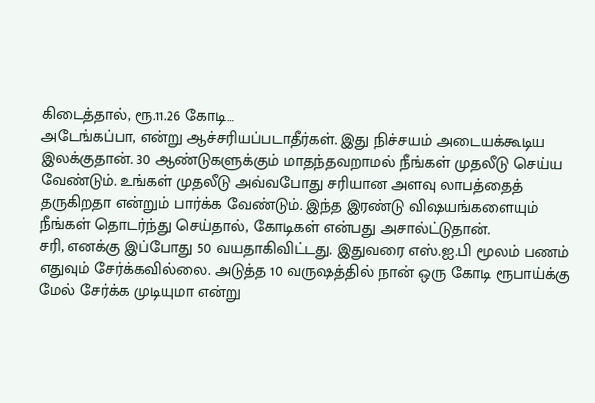கிடைத்தால், ரூ.11.26 கோடி…
அடேங்கப்பா, என்று ஆச்சரியப்படாதீர்கள். இது நிச்சயம் அடையக்கூடிய இலக்குதான். 30 ஆண்டுகளுக்கும் மாதந்தவறாமல் நீங்கள் முதலீடு செய்ய வேண்டும். உங்கள் முதலீடு அவ்வபோது சரியான அளவு லாபத்தைத் தருகிறதா என்றும் பார்க்க வேண்டும். இந்த இரண்டு விஷயங்களையும் நீங்கள் தொடர்ந்து செய்தால், கோடிகள் என்பது அசால்ட்டுதான்.
சரி, எனக்கு இப்போது 50 வயதாகிவிட்டது. இதுவரை எஸ்.ஐ.பி மூலம் பணம் எதுவும் சேர்க்கவில்லை. அடுத்த 10 வருஷத்தில் நான் ஒரு கோடி ரூபாய்க்கு மேல் சேர்க்க முடியுமா என்று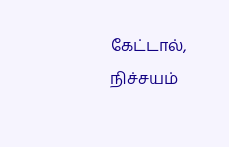கேட்டால், நிச்சயம்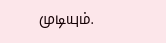முடியும்.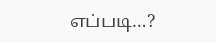எப்படி…?